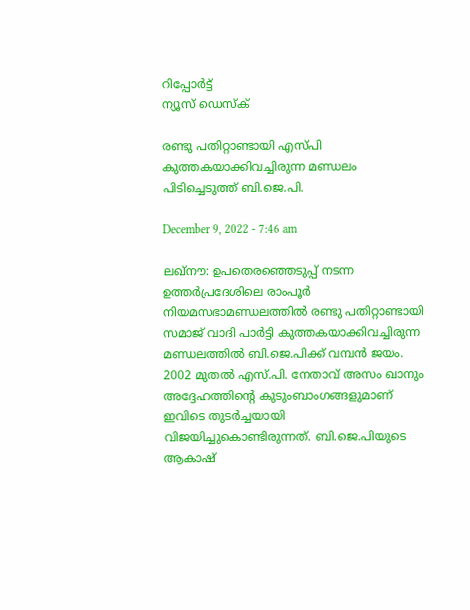റിപ്പോര്‍ട്ട്
ന്യൂസ് ഡെസ്ക്

രണ്ടു പതിറ്റാണ്ടായി എസ്പി കുത്തകയാക്കിവച്ചിരുന്ന മണ്ഡലം പിടിച്ചെടുത്ത് ബി.ജെ.പി.

December 9, 2022 - 7:46 am

ലഖ്നൗ: ഉപതെരഞ്ഞെടുപ്പ് നടന്ന ഉത്തര്‍പ്രദേശിലെ രാംപൂര്‍ നിയമസഭാമണ്ഡലത്തില്‍ രണ്ടു പതിറ്റാണ്ടായി സമാജ് വാദി പാര്‍ട്ടി കുത്തകയാക്കിവച്ചിരുന്ന മണ്ഡലത്തില്‍ ബി.ജെ.പിക്ക് വമ്പന്‍ ജയം. 2002 മുതല്‍ എസ്.പി. നേതാവ് അസം ഖാനും അദ്ദേഹത്തിന്റെ കുടുംബാംഗങ്ങളുമാണ് ഇവിടെ തുടര്‍ച്ചയായി വിജയിച്ചുകൊണ്ടിരുന്നത്. ബി.ജെ.പിയുടെ ആകാഷ്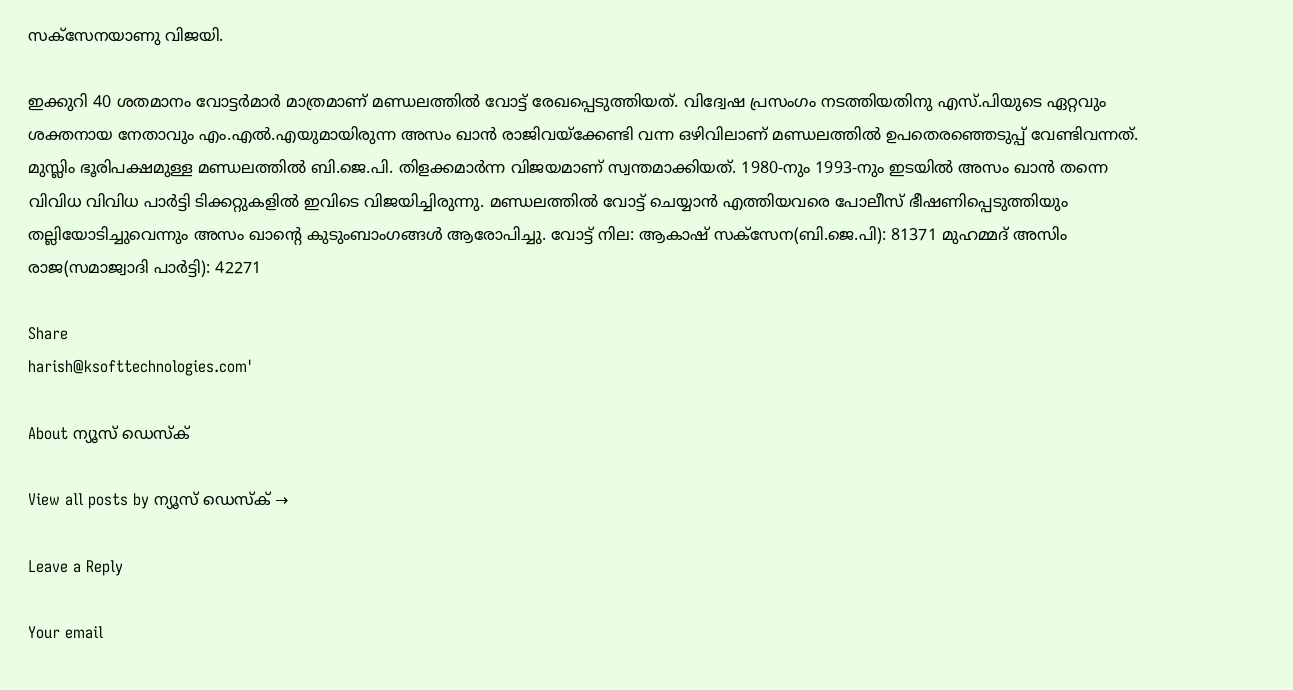സക്സേനയാണു വിജയി.

ഇക്കുറി 40 ശതമാനം വോട്ടര്‍മാര്‍ മാത്രമാണ് മണ്ഡലത്തില്‍ വോട്ട് രേഖപ്പെടുത്തിയത്. വിദ്വേഷ പ്രസംഗം നടത്തിയതിനു എസ്.പിയുടെ ഏറ്റവും ശക്തനായ നേതാവും എം.എല്‍.എയുമായിരുന്ന അസം ഖാന്‍ രാജിവയ്ക്കേണ്ടി വന്ന ഒഴിവിലാണ് മണ്ഡലത്തില്‍ ഉപതെരഞ്ഞെടുപ്പ് വേണ്ടിവന്നത്. മുസ്ലിം ഭൂരിപക്ഷമുള്ള മണ്ഡലത്തില്‍ ബി.ജെ.പി. തിളക്കമാര്‍ന്ന വിജയമാണ് സ്വന്തമാക്കിയത്. 1980-നും 1993-നും ഇടയില്‍ അസം ഖാന്‍ തന്നെ വിവിധ വിവിധ പാര്‍ട്ടി ടിക്കറ്റുകളില്‍ ഇവിടെ വിജയിച്ചിരുന്നു. മണ്ഡലത്തില്‍ വോട്ട് ചെയ്യാന്‍ എത്തിയവരെ പോലീസ് ഭീഷണിപ്പെടുത്തിയും തല്ലിയോടിച്ചുവെന്നും അസം ഖാന്റെ കുടുംബാംഗങ്ങള്‍ ആരോപിച്ചു. വോട്ട് നില: ആകാഷ് സക്സേന(ബി.ജെ.പി): 81371 മുഹമ്മദ് അസിം രാജ(സമാജ്വാദി പാര്‍ട്ടി): 42271

Share
harish@ksofttechnologies.com'

About ന്യൂസ് ഡെസ്ക്

View all posts by ന്യൂസ് ഡെസ്ക് →

Leave a Reply

Your email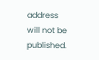address will not be published.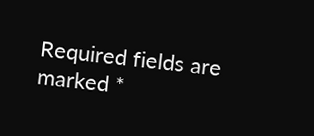Required fields are marked *